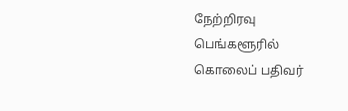நேற்றிரவு பெங்களூரில் கொலைப் பதிவர்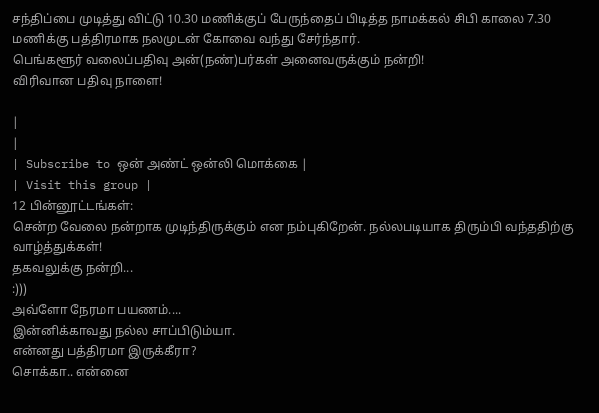சந்திப்பை முடித்து விட்டு 10.30 மணிக்குப் பேருந்தைப் பிடித்த நாமக்கல் சிபி காலை 7.30 மணிக்கு பத்திரமாக நலமுடன் கோவை வந்து சேர்ந்தார்.
பெங்களூர் வலைப்பதிவு அன்(நண்)பர்கள் அனைவருக்கும் நன்றி!
விரிவான பதிவு நாளை!

|
|
| Subscribe to ஒன் அண்ட் ஒன்லி மொக்கை |
| Visit this group |
12 பின்னூட்டங்கள்:
சென்ற வேலை நன்றாக முடிந்திருக்கும் என நம்புகிறேன். நல்லபடியாக திரும்பி வந்ததிற்கு வாழ்த்துக்கள்!
தகவலுக்கு நன்றி...
:)))
அவ்ளோ நேரமா பயணம்....
இன்னிக்காவது நல்ல சாப்பிடும்யா.
என்னது பத்திரமா இருக்கீரா?
சொக்கா.. என்னை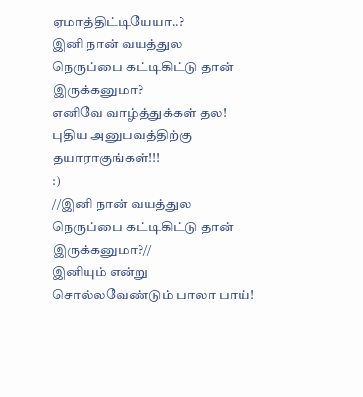ஏமாத்திட்டியேயா..?
இனி நான் வயத்துல நெருப்பை கட்டிகிட்டு தான் இருக்கனுமா?
எனிவே வாழ்த்துக்கள் தல! புதிய அனுபவத்திற்கு தயாராகுங்கள்!!!
:)
//இனி நான் வயத்துல நெருப்பை கட்டிகிட்டு தான் இருக்கனுமா?//
இனியும் என்று சொல்லவேண்டும் பாலா பாய்!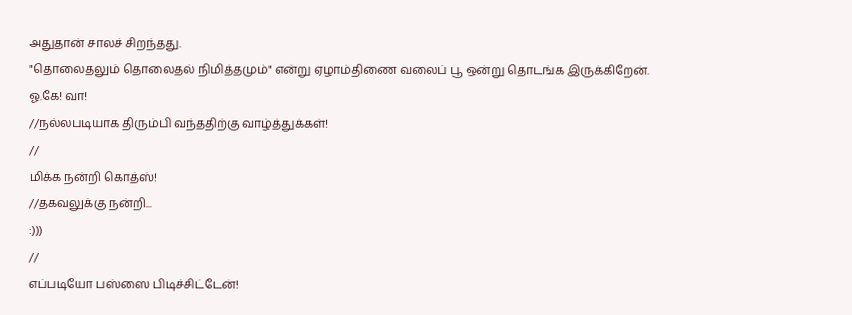அதுதான் சாலச் சிறந்தது.
"தொலைதலும் தொலைதல் நிமித்தமும்" என்று ஏழாம்திணை வலைப் பூ ஒன்று தொடங்க இருக்கிறேன்.
ஓ.கே! வா!
//நல்லபடியாக திரும்பி வந்ததிற்கு வாழ்த்துக்கள்!
//
மிக்க நன்றி கொத்ஸ்!
//தகவலுக்கு நன்றி...
:)))
//
எப்படியோ பஸ்ஸை பிடிச்சிட்டேன்!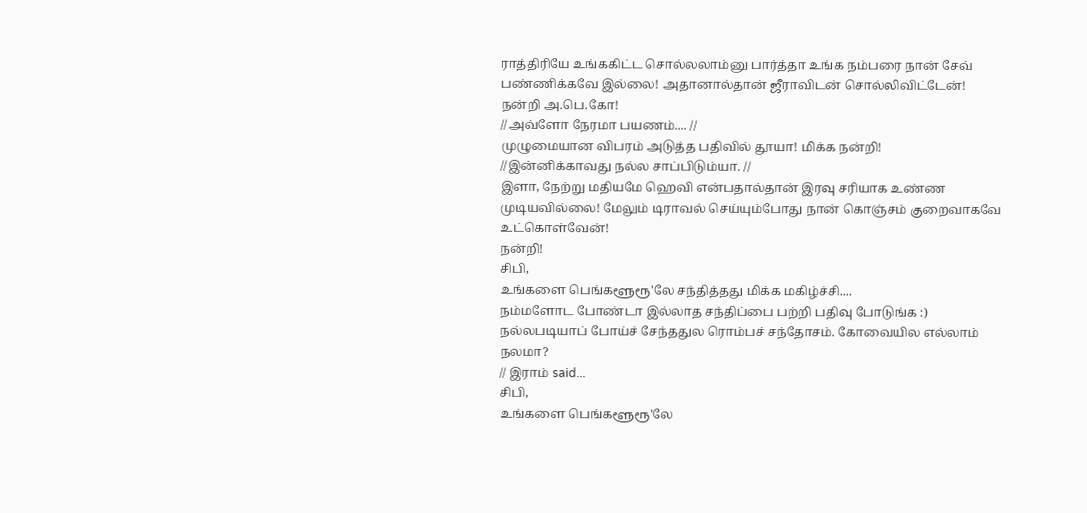ராத்திரியே உங்ககிட்ட சொல்லலாம்னு பார்த்தா உங்க நம்பரை நான் சேவ் பண்ணிக்கவே இல்லை! அதானால்தான் ஜீராவிடன் சொல்லிவிட்டேன்!
நன்றி அ.பெ.கோ!
//அவ்ளோ நேரமா பயணம்.... //
முழுமையான விபரம் அடுத்த பதிவில் தூயா! மிக்க நன்றி!
//இன்னிக்காவது நல்ல சாப்பிடும்யா. //
இளா, நேற்று மதியமே ஹெவி என்பதால்தான் இரவு சரியாக உண்ண முடியவில்லை! மேலும் டிராவல் செய்யும்போது நான் கொஞ்சம் குறைவாகவே உட்கொள்வேன்!
நன்றி!
சிபி,
உங்களை பெங்களூரூ'லே சந்தித்தது மிக்க மகிழ்ச்சி....
நம்மளோட போண்டா இல்லாத சந்திப்பை பற்றி பதிவு போடுங்க :)
நல்லபடியாப் போய்ச் சேந்ததுல ரொம்பச் சந்தோசம். கோவையில எல்லாம் நலமா?
// இராம் said...
சிபி,
உங்களை பெங்களூரூ'லே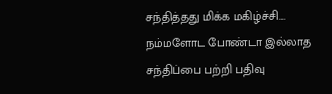சந்தித்தது மிக்க மகிழ்ச்சி....
நம்மளோட போண்டா இல்லாத சந்திப்பை பற்றி பதிவு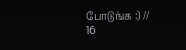போடுங்க :) //
16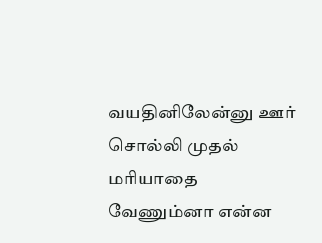வயதினிலேன்னு ஊர் சொல்லி முதல் மரியாதை வேணும்னா என்ன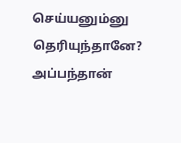செய்யனும்னு தெரியுந்தானே? அப்பந்தான்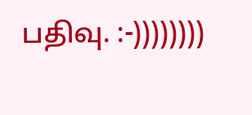பதிவு. :-))))))))